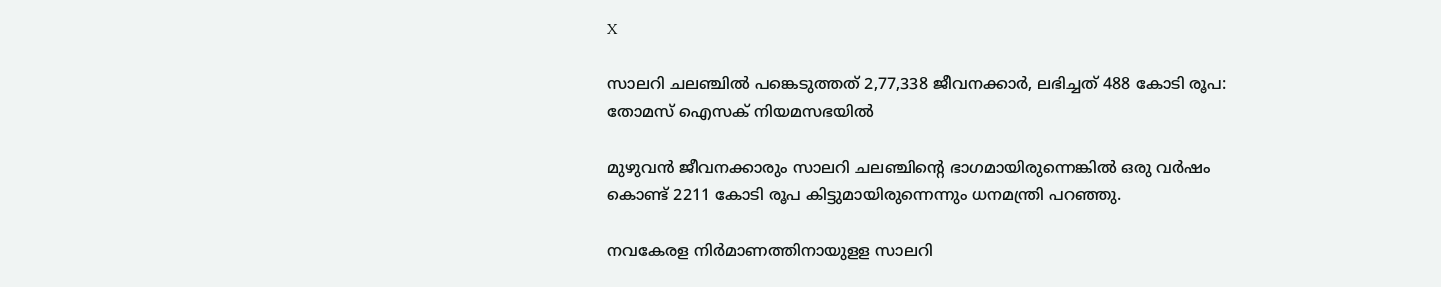X

സാലറി ചലഞ്ചിൽ പങ്കെടുത്തത് 2,77,338 ജീവനക്കാര്‍, ലഭിച്ചത് 488 കോടി രൂപ: തോമസ് ഐസക് നിയമസഭയിൽ

മുഴുവന്‍ ജീവനക്കാരും സാലറി ചലഞ്ചിന്‍റെ ഭാഗമായിരുന്നെങ്കില്‍ ഒരു വര്‍ഷം കൊണ്ട് 2211 കോടി രൂപ കിട്ടുമായിരുന്നെന്നും ധനമന്ത്രി പറഞ്ഞു.

നവകേരള നിര്‍മാണത്തിനായുളള സാലറി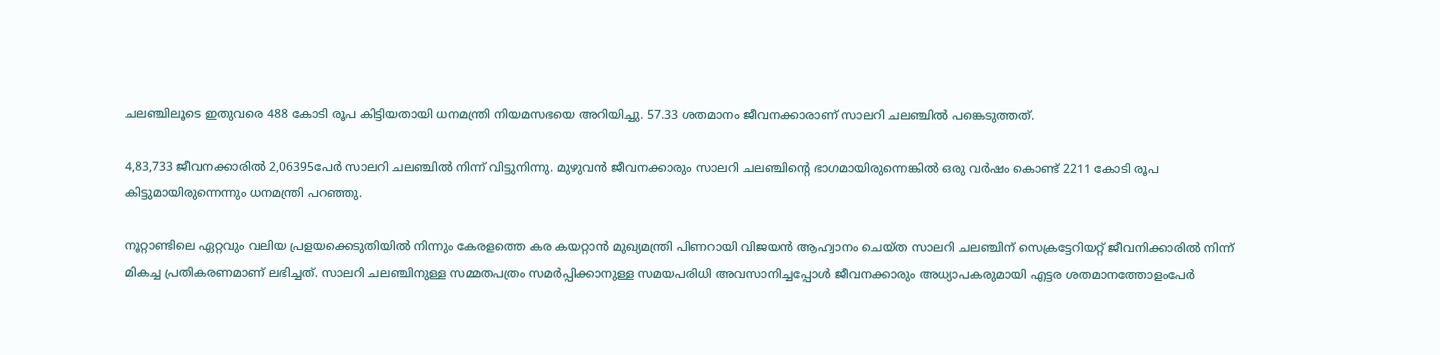ചലഞ്ചിലൂടെ ഇതുവരെ 488 കോടി രൂപ കിട്ടിയതായി ധനമന്ത്രി നിയമസഭയെ അറിയിച്ചു. 57.33 ശതമാനം ജീവനക്കാരാണ് സാലറി ചലഞ്ചില്‍ പങ്കെടുത്തത്.

4,83,733 ജീവനക്കാരില്‍ 2,06395പേര്‍ സാലറി ചലഞ്ചില്‍ നിന്ന് വിട്ടുനിന്നു. മുഴുവന്‍ ജീവനക്കാരും സാലറി ചലഞ്ചിന്‍റെ ഭാഗമായിരുന്നെങ്കില്‍ ഒരു വര്‍ഷം കൊണ്ട് 2211 കോടി രൂപ കിട്ടുമായിരുന്നെന്നും ധനമന്ത്രി പറഞ്ഞു.

നൂറ്റാണ്ടിലെ ഏറ്റവും വലിയ പ്രളയക്കെടുതിയിൽ നിന്നും കേരളത്തെ കര കയറ്റാൻ മുഖ്യമന്ത്രി പിണറായി വിജയൻ ആഹ്വാനം ചെയ്ത സാലറി ചലഞ്ചിന് സെക്രട്ടേറിയറ്റ് ജീവനിക്കാരിൽ നിന്ന് മികച്ച പ്രതികരണമാണ് ലഭിച്ചത്. സാലറി ചലഞ്ച‌ിനുള്ള സമ്മതപത്രം സമർപ്പിക്കാനുള്ള സമയപരിധി അവസാനിച്ചപ്പോൾ ജീവനക്കാരും അധ്യാപകരുമായി എട്ടര ശതമാനത്തോളംപേർ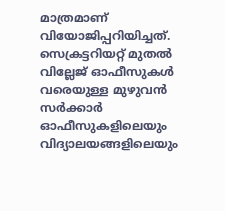മാത്രമാണ‌് വിയോജിപ്പറിയിച്ചത‌്. സെക്രട്ടറിയറ്റ് മുതൽ വില്ലേജ‌്‌ ഓഫീസുകൾ വരെയുള്ള മുഴുവൻ സർക്കാർ ഓഫീസുകളിലെയും വിദ്യാലയങ്ങളിലെയും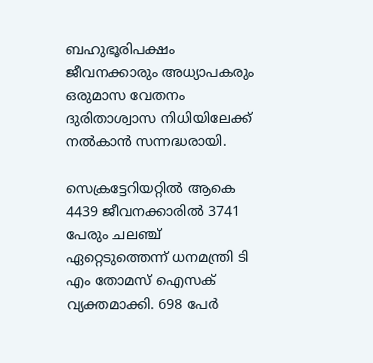ബഹുഭൂരിപക്ഷം ജീവനക്കാരും അധ്യാപകരും ഒരുമാസ വേതനം ദുരിതാശ്വാസ നിധിയിലേക്ക് നൽകാൻ സന്നദ്ധരായി.

സെക്രട്ടേറിയറ്റിൽ ആകെ 4439 ജീവനക്കാരില്‍ 3741 പേരും ചലഞ്ച് ഏറ്റെടുത്തെന്ന് ധനമന്ത്രി ടി എം തോമസ് ഐസക് വ്യക്തമാക്കി. 698 പേര്‍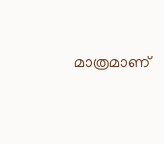മാത്രമാണ്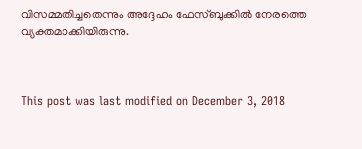വിസമ്മതിച്ചതെന്നും അദ്ദേഹം ഫേസ്ബുക്കില്‍ നേരത്തെ വ്യക്തമാക്കിയിരുന്നു.



This post was last modified on December 3, 2018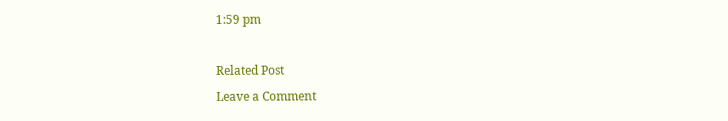1:59 pm

Related Post
Leave a Comment